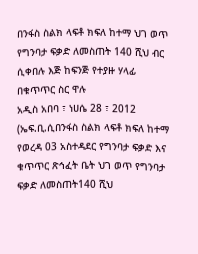በንፋስ ስልክ ላፍቶ ክፍለ ከተማ ህገ ወጥ የግንባታ ፍቃድ ለመስጠት 140 ሺህ ብር ሲቀበሉ እጅ ከፍንጅ የተያዙ ሃላፊ በቁጥጥር ስር ዋሉ
አዲስ አበባ ፣ ነሀሴ 28 ፣ 2012 (ኤፍ.ቢ.ሲበንፋስ ስልክ ላፍቶ ክፍለ ከተማ የወረዳ 03 አስተዳደር የግንባታ ፍቃድ እና ቁጥጥር ጽኅፈት ቤት ህገ ወጥ የግንባታ ፍቃድ ለመስጠት140 ሺህ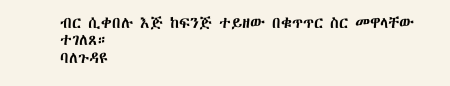ብር ሲቀበሉ እጅ ከፍንጅ ተይዘው በቁጥጥር ስር መዋላቸው ተገለጸ።
ባለጉዳዩ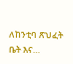ለከንቲባ ጽህፈት ቤት እና…